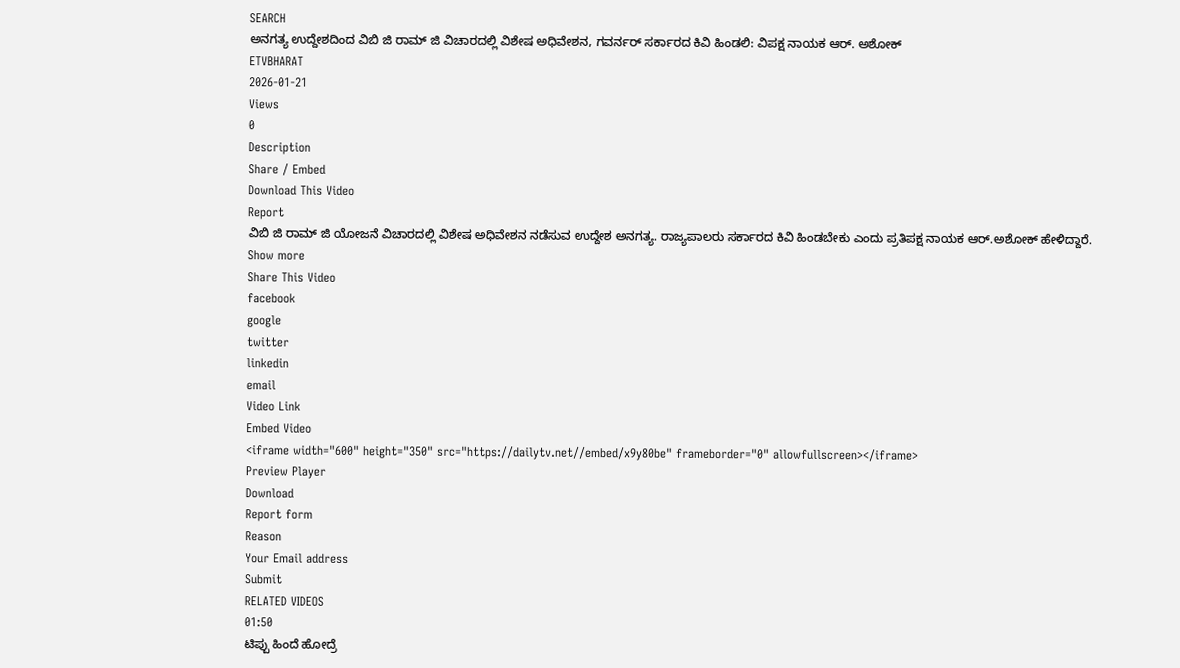SEARCH
ಅನಗತ್ಯ ಉದ್ದೇಶದಿಂದ ವಿಬಿ ಜಿ ರಾಮ್ ಜಿ ವಿಚಾರದಲ್ಲಿ ವಿಶೇಷ ಅಧಿವೇಶನ, ಗವರ್ನರ್ ಸರ್ಕಾರದ ಕಿವಿ ಹಿಂಡಲಿ: ವಿಪಕ್ಷ ನಾಯಕ ಆರ್. ಅಶೋಕ್
ETVBHARAT
2026-01-21
Views
0
Description
Share / Embed
Download This Video
Report
ವಿಬಿ ಜಿ ರಾಮ್ ಜಿ ಯೋಜನೆ ವಿಚಾರದಲ್ಲಿ ವಿಶೇಷ ಅಧಿವೇಶನ ನಡೆಸುವ ಉದ್ದೇಶ ಅನಗತ್ಯ. ರಾಜ್ಯಪಾಲರು ಸರ್ಕಾರದ ಕಿವಿ ಹಿಂಡಬೇಕು ಎಂದು ಪ್ರತಿಪಕ್ಷ ನಾಯಕ ಆರ್.ಅಶೋಕ್ ಹೇಳಿದ್ದಾರೆ.
Show more
Share This Video
facebook
google
twitter
linkedin
email
Video Link
Embed Video
<iframe width="600" height="350" src="https://dailytv.net//embed/x9y80be" frameborder="0" allowfullscreen></iframe>
Preview Player
Download
Report form
Reason
Your Email address
Submit
RELATED VIDEOS
01:50
ಟಿಪ್ಪು ಹಿಂದೆ ಹೋದ್ರೆ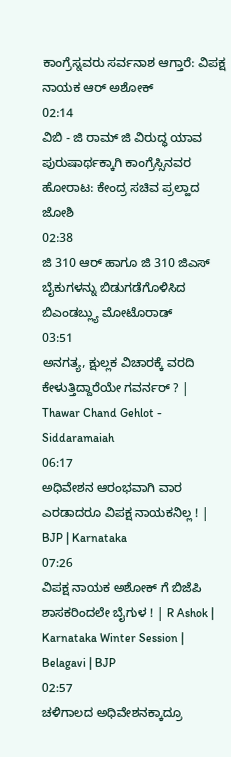ಕಾಂಗ್ರೆಸ್ನವರು ಸರ್ವನಾಶ ಆಗ್ತಾರೆ: ವಿಪಕ್ಷ ನಾಯಕ ಆರ್ ಅಶೋಕ್
02:14
ವಿಬಿ - ಜಿ ರಾಮ್ ಜಿ ವಿರುದ್ಧ ಯಾವ ಪುರುಷಾರ್ಥಕ್ಕಾಗಿ ಕಾಂಗ್ರೆಸ್ಸಿನವರ ಹೋರಾಟ: ಕೇಂದ್ರ ಸಚಿವ ಪ್ರಲ್ಹಾದ ಜೋಶಿ
02:38
ಜಿ 310 ಆರ್ ಹಾಗೂ ಜಿ 310 ಜಿಎಸ್ ಬೈಕುಗಳನ್ನು ಬಿಡುಗಡೆಗೊಳಿಸಿದ ಬಿಎಂಡಬ್ಲ್ಯು ಮೋಟೊರಾಡ್
03:51
ಅನಗತ್ಯ, ಕ್ಷುಲ್ಲಕ ವಿಚಾರಕ್ಕೆ ವರದಿ ಕೇಳುತ್ತಿದ್ದಾರೆಯೇ ಗವರ್ನರ್ ? | Thawar Chand Gehlot - Siddaramaiah
06:17
ಅಧಿವೇಶನ ಆರಂಭವಾಗಿ ವಾರ ಎರಡಾದರೂ ವಿಪಕ್ಷ ನಾಯಕನಿಲ್ಲ ! | BJP | Karnataka
07:26
ವಿಪಕ್ಷ ನಾಯಕ ಅಶೋಕ್ ಗೆ ಬಿಜೆಪಿ ಶಾಸಕರಿಂದಲೇ ಬೈಗುಳ ! | R Ashok | Karnataka Winter Session | Belagavi | BJP
02:57
ಚಳಿಗಾಲದ ಅಧಿವೇಶನಕ್ಕಾದ್ರೂ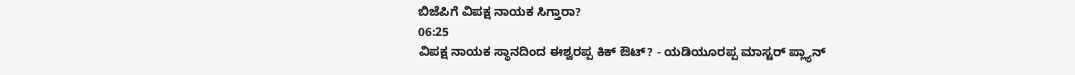ಬಿಜೆಪಿಗೆ ವಿಪಕ್ಷ ನಾಯಕ ಸಿಗ್ತಾರಾ?
06:25
ವಿಪಕ್ಷ ನಾಯಕ ಸ್ಥಾನದಿಂದ ಈಶ್ವರಪ್ಪ ಕಿಕ್ ಔಟ್? - ಯಡಿಯೂರಪ್ಪ ಮಾಸ್ಟರ್ ಪ್ಲ್ಯಾನ್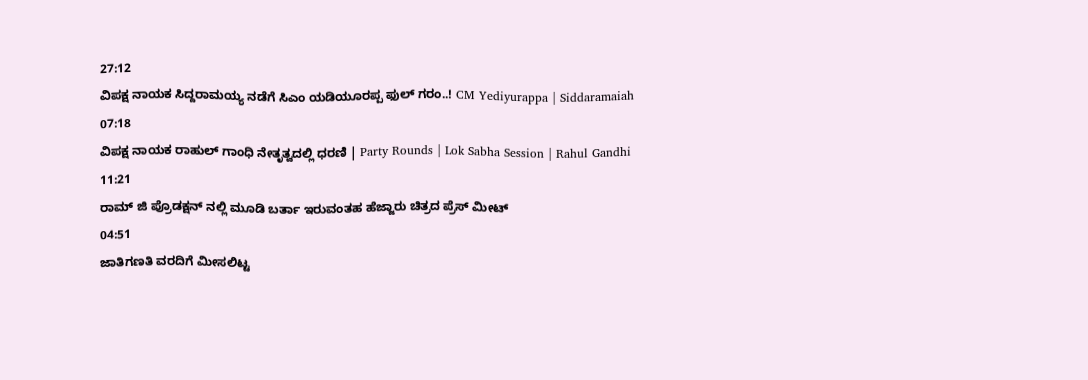27:12
ವಿಪಕ್ಷ ನಾಯಕ ಸಿದ್ದರಾಮಯ್ಯ ನಡೆಗೆ ಸಿಎಂ ಯಡಿಯೂರಪ್ಪ ಫುಲ್ ಗರಂ..! CM Yediyurappa | Siddaramaiah
07:18
ವಿಪಕ್ಷ ನಾಯಕ ರಾಹುಲ್ ಗಾಂಧಿ ನೇತೃತ್ವದಲ್ಲಿ ಧರಣಿ | Party Rounds | Lok Sabha Session | Rahul Gandhi
11:21
ರಾಮ್ ಜಿ ಪ್ರೊಡಕ್ಷನ್ ನಲ್ಲಿ ಮೂಡಿ ಬರ್ತಾ ಇರುವಂತಹ ಹೆಜ್ಜಾರು ಚಿತ್ರದ ಪ್ರೆಸ್ ಮೀಟ್
04:51
ಜಾತಿಗಣತಿ ವರದಿಗೆ ಮೀಸಲಿಟ್ಟ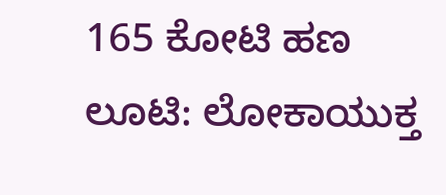165 ಕೋಟಿ ಹಣ ಲೂಟಿ: ಲೋಕಾಯುಕ್ತ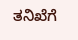ತನಿಖೆಗೆ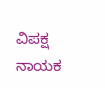ವಿಪಕ್ಷ ನಾಯಕ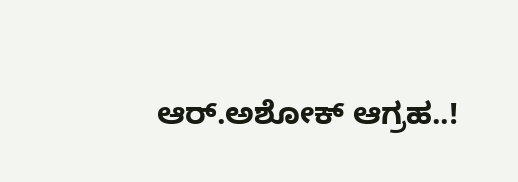ಆರ್.ಅಶೋಕ್ ಆಗ್ರಹ..!